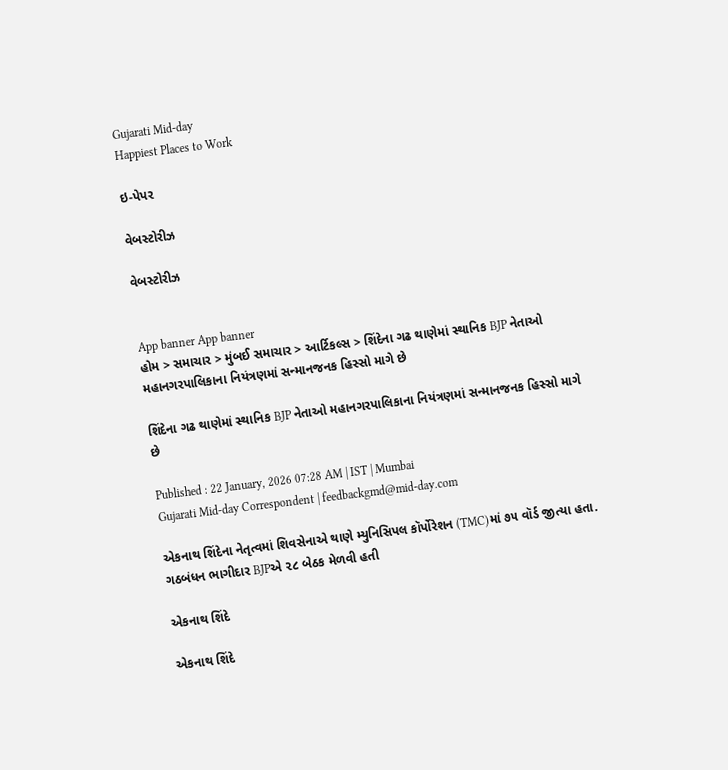Gujarati Mid-day
Happiest Places to Work

ઇ-પેપર

વેબસ્ટોરીઝ

વેબસ્ટોરીઝ


App banner App banner
હોમ > સમાચાર > મુંબઈ સમાચાર > આર્ટિકલ્સ > શિંદેના ગઢ થાણેમાં સ્થાનિક BJP નેતાઓ મહાનગરપાલિકાના નિયંત્રણમાં સન્માનજનક હિસ્સો માગે છે

શિંદેના ગઢ થાણેમાં સ્થાનિક BJP નેતાઓ મહાનગરપાલિકાના નિયંત્રણમાં સન્માનજનક હિસ્સો માગે છે

Published : 22 January, 2026 07:28 AM | IST | Mumbai
Gujarati Mid-day Correspondent | feedbackgmd@mid-day.com

એકનાથ શિંદેના નેતૃત્વમાં શિવસેનાએ થાણે મ્યુનિસિપલ કૉર્પોરેશન (TMC)માં ૭૫ વૉર્ડ જીત્યા હતા. ગઠબંધન ભાગીદાર BJPએ ૨૮ બેઠક મેળવી હતી

એકનાથ શિંદે

એકનાથ શિંદે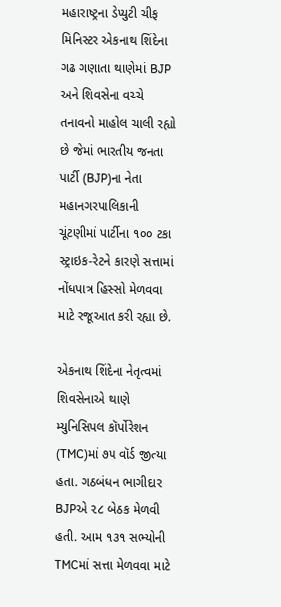મહારાષ્ટ્રના ડેપ્યુટી ચીફ મિનિસ્ટર એકનાથ શિંદેના ગઢ ગણાતા થાણેમાં BJP અને શિવસેના વચ્ચે તનાવનો માહોલ ચાલી રહ્યો છે જેમાં ભારતીય જનતા પાર્ટી (BJP)ના નેતા મહાનગરપાલિકાની ચૂંટણીમાં પાર્ટીના ૧૦૦ ટકા સ્ટ્રાઇક-રેટને કારણે સત્તામાં નોંધપાત્ર હિસ્સો મેળવવા માટે રજૂઆત કરી રહ્યા છે.

એકનાથ શિંદેના નેતૃત્વમાં શિવસેનાએ થાણે મ્યુનિસિપલ કૉર્પોરેશન (TMC)માં ૭૫ વૉર્ડ જીત્યા હતા. ગઠબંધન ભાગીદાર BJPએ ૨૮ બેઠક મેળવી હતી. આમ ૧૩૧ સભ્યોની TMCમાં સત્તા મેળવવા માટે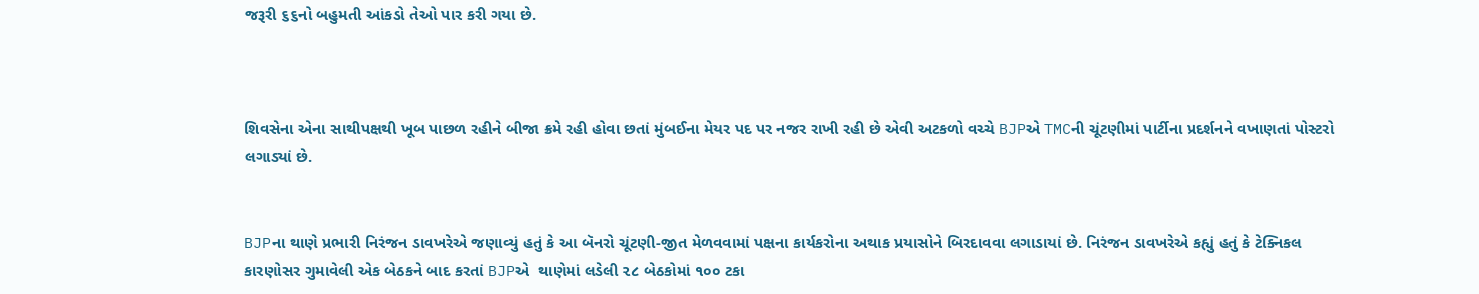જરૂરી ૬૬નો બહુમતી આંકડો તેઓ પાર કરી ગયા છે.



શિવસેના એના સાથીપક્ષથી ખૂબ પાછળ રહીને બીજા ક્રમે રહી હોવા છતાં મુંબઈના મેયર પદ પર નજર રાખી રહી છે એવી અટકળો વચ્ચે BJPએ TMCની ચૂંટણીમાં પાર્ટીના પ્રદર્શનને વખાણતાં પોસ્ટરો લગાડ્યાં છે.


BJPના થાણે પ્રભારી નિરંજન ડાવખરેએ જણાવ્યું હતું કે આ બૅનરો ચૂંટણી-જીત મેળવવામાં પક્ષના કાર્યકરોના અથાક પ્રયાસોને બિરદાવવા લગાડાયાં છે. નિરંજન ડાવખરેએ કહ્યું હતું કે ટેક્નિકલ કારણોસર ગુમાવેલી એક બેઠકને બાદ કરતાં BJPએ  થાણેમાં લડેલી ૨૮ બેઠકોમાં ૧૦૦ ટકા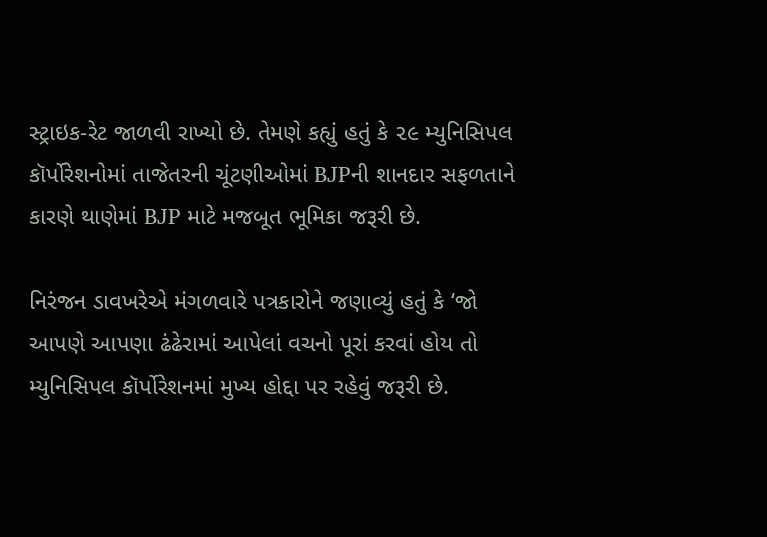સ્ટ્રાઇક-રેટ જાળવી રાખ્યો છે. તેમણે કહ્યું હતું કે ૨૯ મ્યુનિસિપલ કૉર્પોરેશનોમાં તાજેતરની ચૂંટણીઓમાં BJPની શાનદાર સફળતાને કારણે થાણેમાં BJP માટે મજબૂત ભૂમિકા જરૂરી છે.

નિરંજન ડાવખરેએ મંગળવારે પત્રકારોને જણાવ્યું હતું કે ‘જો આપણે આપણા ઢંઢેરામાં આપેલાં વચનો પૂરાં કરવાં હોય તો મ્યુનિસિપલ કૉર્પોરેશનમાં મુખ્ય હોદ્દા પર રહેવું જરૂરી છે.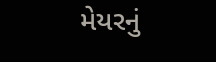મેયરનું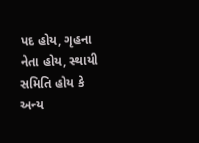પદ હોય, ગૃહના નેતા હોય, સ્થાયી સમિતિ હોય કે અન્ય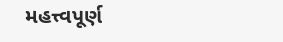મહત્ત્વપૂર્ણ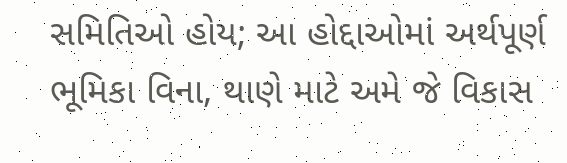સમિતિઓ હોય; આ હોદ્દાઓમાં અર્થપૂર્ણ ભૂમિકા વિના, થાણે માટે અમે જે વિકાસ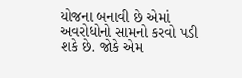યોજના બનાવી છે એમાં અવરોધોનો સામનો કરવો પડી શકે છે. જોકે એમ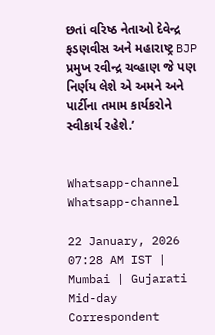છતાં વરિષ્ઠ નેતાઓ દેવેન્દ્ર ફડણવીસ અને મહારાષ્ટ્ર BJP પ્રમુખ રવીન્દ્ર ચવ્હાણ જે પણ નિર્ણય લેશે એ અમને અને પાર્ટીના તમામ કાર્યકરોને સ્વીકાર્ય રહેશે.’


Whatsapp-channel Whatsapp-channel

22 January, 2026 07:28 AM IST | Mumbai | Gujarati Mid-day Correspondent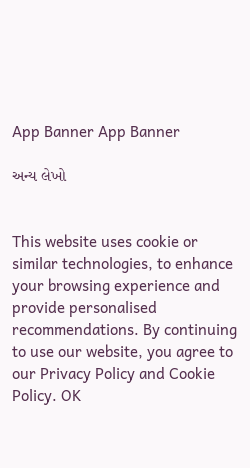App Banner App Banner

અન્ય લેખો


This website uses cookie or similar technologies, to enhance your browsing experience and provide personalised recommendations. By continuing to use our website, you agree to our Privacy Policy and Cookie Policy. OK